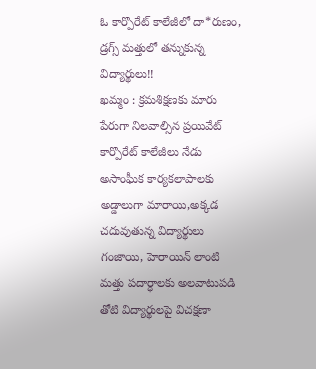ఓ కార్పొరేట్ కాలేజీలో దా*రుణం, డ్రగ్స్ మత్తులో తన్నుకున్న విద్యార్థులు!!
ఖమ్మం : క్రమశిక్షణకు మారు పేరుగా నిలవాల్సిన ప్రయివేట్ కార్పొరేట్ కాలేజీలు నేడు అసాంఘీక కార్యకలాపాలకు అడ్డాలుగా మారాయి,అక్కడ చదువుతున్న విద్యార్థులు గంజాయి, హెరాయిన్ లాంటి మత్తు పదార్ధాలకు అలవాటుపడి తోటి విద్యార్థులపై విచక్షణా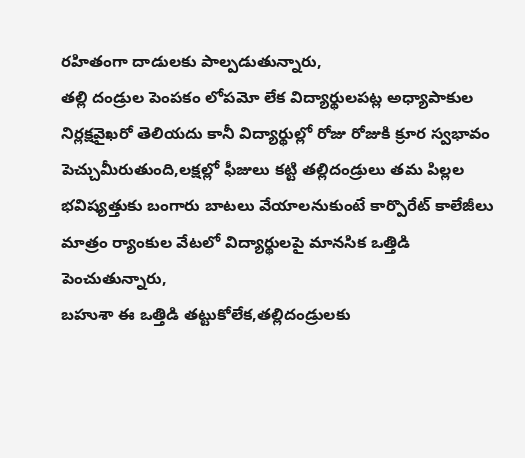రహితంగా దాడులకు పాల్పడుతున్నారు,
తల్లి దండ్రుల పెంపకం లోపమో లేక విద్యార్థులపట్ల అధ్యాపాకుల నిర్లక్షవైఖరో తెలియదు కానీ విద్యార్థుల్లో రోజు రోజుకి క్రూర స్వభావం పెచ్చుమీరుతుంది,లక్షల్లో ఫీజులు కట్టి తల్లిదండ్రులు తమ పిల్లల భవిష్యత్తుకు బంగారు బాటలు వేయాలనుకుంటే కార్పొరేట్ కాలేజీలు మాత్రం ర్యాంకుల వేటలో విద్యార్థులపై మానసిక ఒత్తిడి పెంచుతున్నారు,
బహుశా ఈ ఒత్తిడి తట్టుకోలేక,తల్లిదండ్రులకు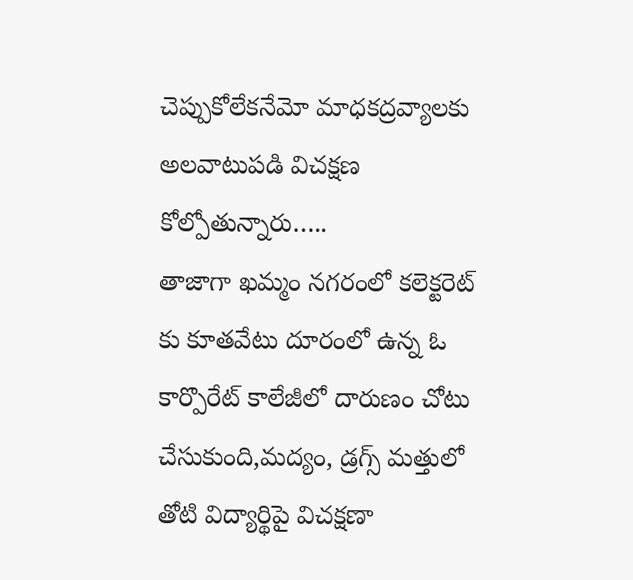చెప్పుకోలేకనేమో మాధకద్రవ్యాలకు అలవాటుపడి విచక్షణ కోల్పోతున్నారు…..
తాజాగా ఖమ్మం నగరంలో కలెక్టరెట్ కు కూతవేటు దూరంలో ఉన్న ఓ కార్పొరేట్ కాలేజీలో దారుణం చోటు చేసుకుంది,మద్యం, డ్రగ్స్ మత్తులో తోటి విద్యార్థిపై విచక్షణా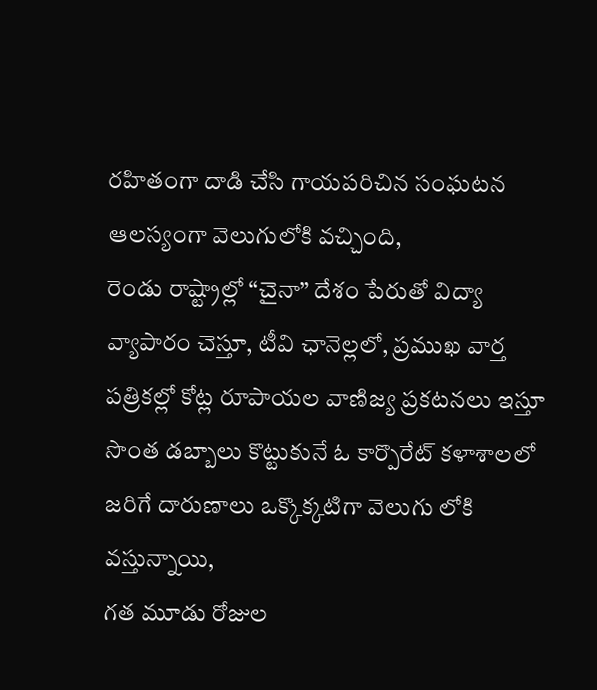రహితంగా దాడి చేసి గాయపరిచిన సంఘటన ఆలస్యంగా వెలుగులోకి వచ్చింది,
రెండు రాష్ట్రాల్లో “చైనా” దేశం పేరుతో విద్యా వ్యాపారం చెస్తూ, టీవి ఛానెల్లలో, ప్రముఖ వార్త పత్రికల్లో కోట్ల రూపాయల వాణిజ్య ప్రకటనలు ఇస్తూ సొంత డబ్బాలు కొట్టుకునే ఓ కార్పొరేట్ కళాశాలలో జరిగే దారుణాలు ఒక్కొక్కటిగా వెలుగు లోకి వస్తున్నాయి,
గత మూడు రోజుల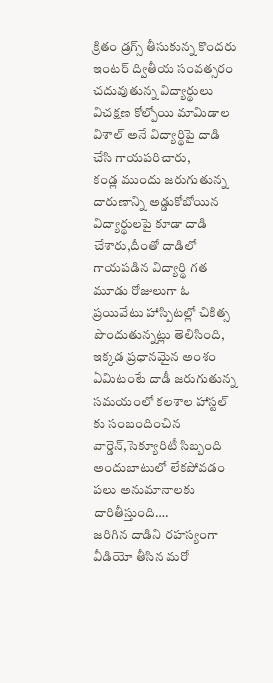క్రితం డ్రగ్స్ తీసుకున్న కొందరు ఇంటర్ ద్వితీయ సంవత్సరం చదువుతున్న విద్యార్థులు విచక్షణ కోల్పోయి మామిడాల విశాల్ అనే విద్యార్థిపై దాడి చేసి గాయపరిచారు,
కండ్ల ముందు జరుగుతున్న దారుణాన్ని అడ్డుకోబోయిన విద్యార్థులపై కూడా దాడి చేశారు,దీంతో దాడిలో గాయపడిన విద్యార్థి గత మూడు రోజులుగా ఓ ప్రయివేటు హాస్పిటల్లో చికిత్స పొందుతున్నట్లు తెలిసింది,
ఇక్కడ ప్రధానమైన అంశం ఏమిటంటే దాడీ జరుగుతున్న సమయంలో కలశాల హాస్టల్ కు సంబందించిన వార్డెన్,సెక్యూరిటీ సిబ్బంది అందుబాటులో లేకపోవడం పలు అనుమానాలకు దారితీస్తుంది….
జరిగిన దాడిని రహస్యంగా వీడియో తీసిన మరో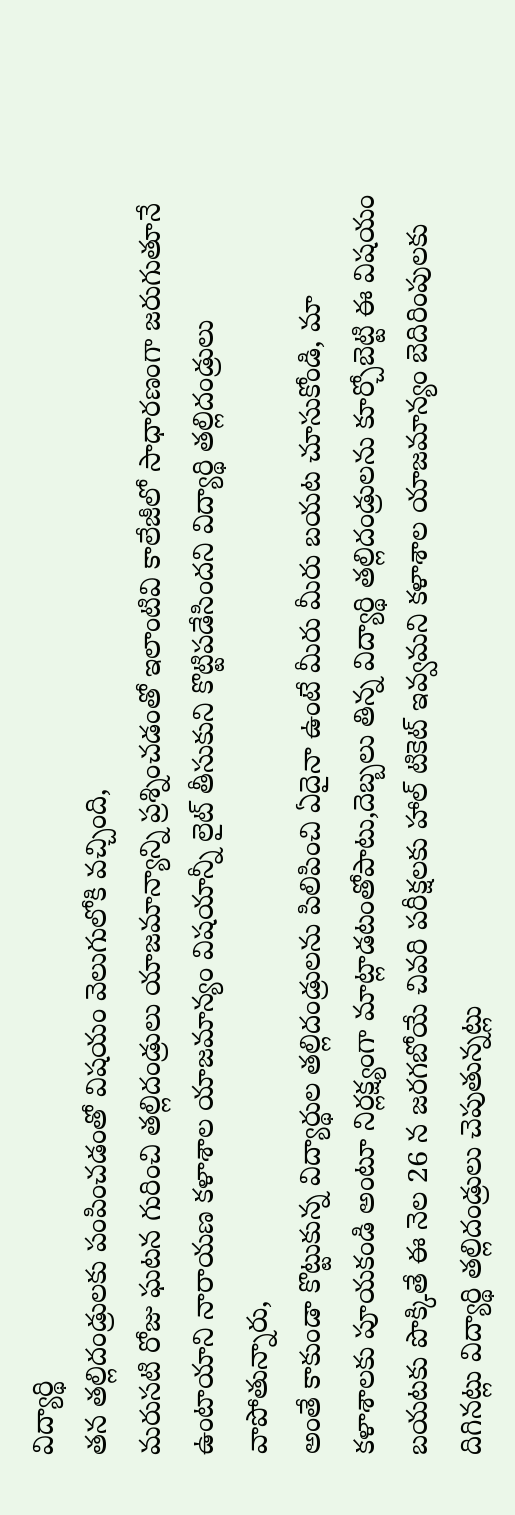విద్యార్థి
తన తల్లిదండ్రులకు పంపించడంతో విషయం వెలుగులోకి వచ్చింది,
మరుసటి రోజు ఘటన గురించి తల్లిదండ్రులు యాజమాన్యాన్ని ప్రశ్నించడంతో ఇలాంటివి కాలేజీలో సాధారణంగా జరుగుతూనే ఉంటాయాని నారాయణ కళాశాల యాజమాన్యం విషయాన్నీ లైట్ తీసుకుని కొట్టిపడేసిందని విద్యార్థి తల్లిదండ్రులు వాపోతున్నారు,
అంతే కాకుండా కొట్టుకున్న విద్యార్థుల తల్లిదండ్రులను పిలిపించి ఏదైనా ఉంటే మీరు మీరు బయట చూసుకోండి, మా కళాశాలకు పూయకండి అంటూ నిర్లక్ష్యంగా మాట్లాడటంతోపాటు,దెబ్బలు తిన్న విద్యార్థి తల్లిదండ్రులను కూర్చోబెట్టి ఈ విషయం బయటకు పొక్కితే ఈ నెల 26 న జరగబోయే చివరి పరీక్షలకు హాల్ టికెట్ ఇవ్వమని కళాశాల యాజమాన్యం బెదిరింపులకు దిగినట్లు విద్యార్థి తల్లిదండ్రులు చెపుతున్నట్లు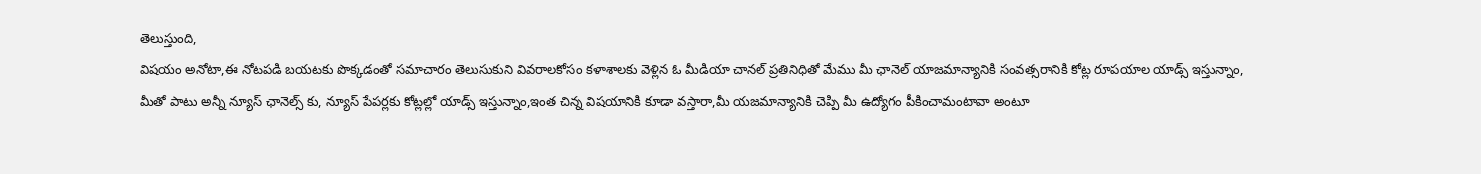తెలుస్తుంది,
విషయం అనోటా,ఈ నోటపడి బయటకు పొక్కడంతో సమాచారం తెలుసుకుని వివరాలకోసం కళాశాలకు వెళ్లిన ఓ మీడియా చానల్ ప్రతినిధితో మేము మీ ఛానెల్ యాజమాన్యానికి సంవత్సరానికి కోట్ల రూపయాల యాడ్స్ ఇస్తున్నాం,
మీతో పాటు అన్నీ న్యూస్ ఛానెల్స్ కు, న్యూస్ పేపర్లకు కోట్లల్లో యాడ్స్ ఇస్తున్నాం,ఇంత చిన్న విషయానికి కూడా వస్తారా,మీ యజమాన్యానికి చెప్పి మీ ఉద్యోగం పీకించామంటావా అంటూ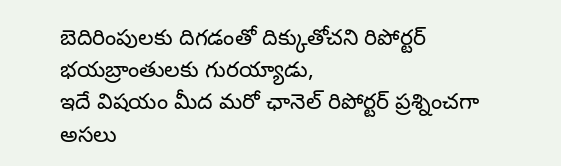బెదిరింపులకు దిగడంతో దిక్కుతోచని రిపోర్టర్ భయబ్రాంతులకు గురయ్యాడు,
ఇదే విషయం మీద మరో ఛానెల్ రిపోర్టర్ ప్రశ్నించగా అసలు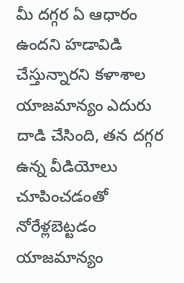మీ దగ్గర ఏ ఆధారం ఉందని హడావిడి చేస్తున్నారని కళాశాల యాజమాన్యం ఎదురు దాడి చేసింది, తన దగ్గర ఉన్న వీడియోలు చూపించడంతో నోరేళ్లబెట్టడం యాజమాన్యం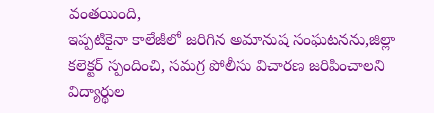వంతయింది,
ఇప్పటికైనా కాలేజీలో జరిగిన అమానుష సంఘటనను,జిల్లా కలెక్టర్ స్పందించి, సమగ్ర పోలీసు విచారణ జరిపించాలని విద్యార్థుల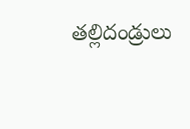తల్లిదండ్రులు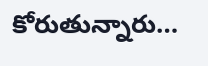కోరుతున్నారు…